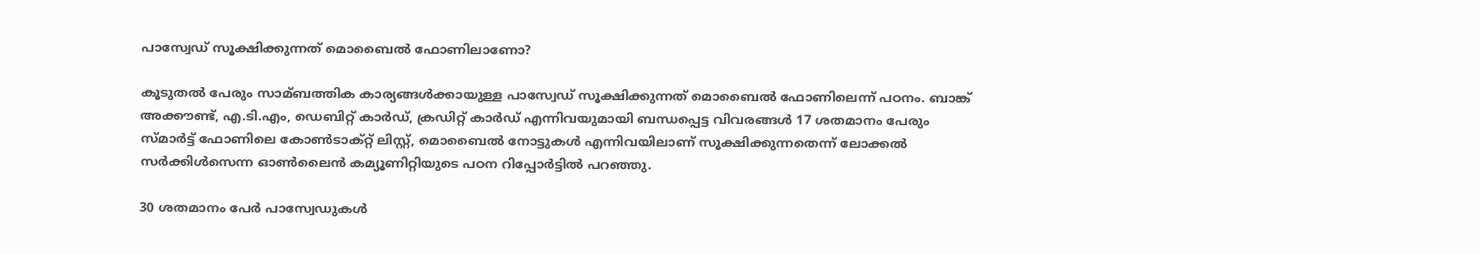പാസ്വേഡ് സൂക്ഷിക്കുന്നത് മൊബൈല്‍ ഫോണിലാണോ?

കൂടുതല്‍ പേരും സാമ്ബത്തിക കാര്യങ്ങള്‍ക്കായുള്ള പാസ്വേഡ് സൂക്ഷിക്കുന്നത് മൊബൈല്‍ ഫോണിലെന്ന് പഠനം. ബാങ്ക് അക്കൗണ്ട്, എ.ടി.എം, ഡെബിറ്റ് കാര്‍ഡ്, ക്രഡിറ്റ് കാര്‍ഡ് എന്നിവയുമായി ബന്ധപ്പെട്ട വിവരങ്ങള്‍ 17 ശതമാനം പേരും സ്മാര്‍ട്ട് ഫോണിലെ കോണ്‍ടാക്റ്റ് ലിസ്റ്റ്, മൊബൈല്‍ നോട്ടുകള്‍ എന്നിവയിലാണ് സൂക്ഷിക്കുന്നതെന്ന് ലോക്കല്‍ സര്‍ക്കിള്‍സെന്ന ഓണ്‍ലൈന്‍ കമ്യൂണിറ്റിയുടെ പഠന റിപ്പോര്‍ട്ടില്‍ പറഞ്ഞു.

30 ശതമാനം പേര്‍ പാസ്വേഡുകള്‍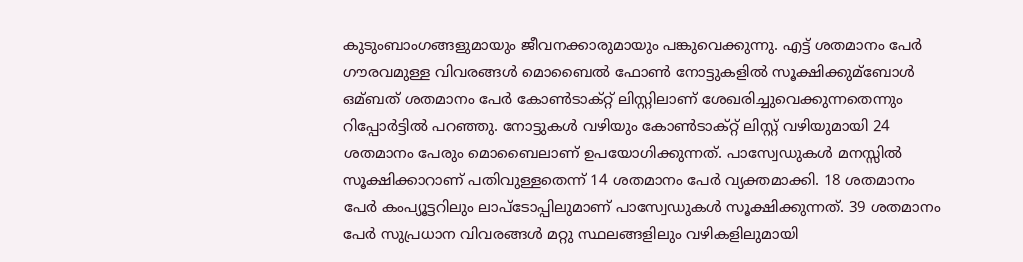കുടുംബാംഗങ്ങളുമായും ജീവനക്കാരുമായും പങ്കുവെക്കുന്നു. എട്ട് ശതമാനം പേര്‍ ഗൗരവമുള്ള വിവരങ്ങള്‍ മൊബൈല്‍ ഫോണ്‍ നോട്ടുകളില്‍ സൂക്ഷിക്കുമ്‌ബോള്‍ ഒമ്ബത് ശതമാനം പേര്‍ കോണ്‍ടാക്റ്റ് ലിസ്റ്റിലാണ് ശേഖരിച്ചുവെക്കുന്നതെന്നും റിപ്പോര്‍ട്ടില്‍ പറഞ്ഞു. നോട്ടുകള്‍ വഴിയും കോണ്‍ടാക്റ്റ് ലിസ്റ്റ് വഴിയുമായി 24 ശതമാനം പേരും മൊബൈലാണ് ഉപയോഗിക്കുന്നത്. പാസ്വേഡുകള്‍ മനസ്സില്‍ സൂക്ഷിക്കാറാണ് പതിവുള്ളതെന്ന് 14 ശതമാനം പേര്‍ വ്യക്തമാക്കി. 18 ശതമാനം പേര്‍ കംപ്യൂട്ടറിലും ലാപ്ടോപ്പിലുമാണ് പാസ്വേഡുകള്‍ സൂക്ഷിക്കുന്നത്. 39 ശതമാനം പേര്‍ സുപ്രധാന വിവരങ്ങള്‍ മറ്റു സ്ഥലങ്ങളിലും വഴികളിലുമായി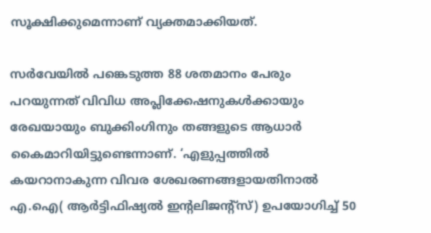സൂക്ഷിക്കുമെന്നാണ് വ്യക്തമാക്കിയത്.

സര്‍വേയില്‍ പങ്കെടുത്ത 88 ശതമാനം പേരും പറയുന്നത് വിവിധ അപ്ലിക്കേഷനുകള്‍ക്കായും രേഖയായും ബുക്കിംഗിനും തങ്ങളുടെ ആധാര്‍ കൈമാറിയിട്ടുണ്ടെന്നാണ്. ‘എളുപ്പത്തില്‍ കയറാനാകുന്ന വിവര ശേഖരണങ്ങളായതിനാല്‍ എ.ഐ( ആര്‍ട്ടിഫിഷ്യല്‍ ഇന്റലിജന്റ്സ്) ഉപയോഗിച്ച് 50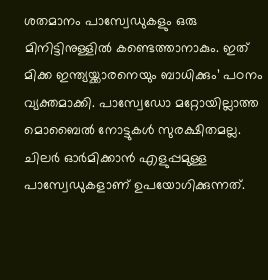ശതമാനം പാസ്വേഡുകളും ഒരു മിനിട്ടിനുള്ളില്‍ കണ്ടെത്താനാകും. ഇത് മിക്ക ഇന്ത്യയ്ക്കാരനെയും ബാധിക്കും’ പഠനം വ്യക്തമാക്കി. പാസ്വേഡോ മറ്റോയില്ലാത്ത മൊബൈല്‍ നോട്ടുകള്‍ സുരക്ഷിതമല്ല. ചിലര്‍ ഓര്‍മിക്കാന്‍ എളുപ്പമുള്ള പാസ്വേഡുകളാണ് ഉപയോഗിക്കുന്നത്.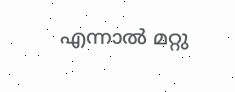എന്നാല്‍ മറ്റു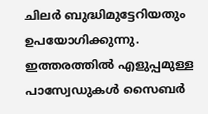ചിലര്‍ ബുദ്ധിമുട്ടേറിയതും ഉപയോഗിക്കുന്നു. ഇത്തരത്തില്‍ എളുപ്പമുള്ള പാസ്വേഡുകള്‍ സൈബര്‍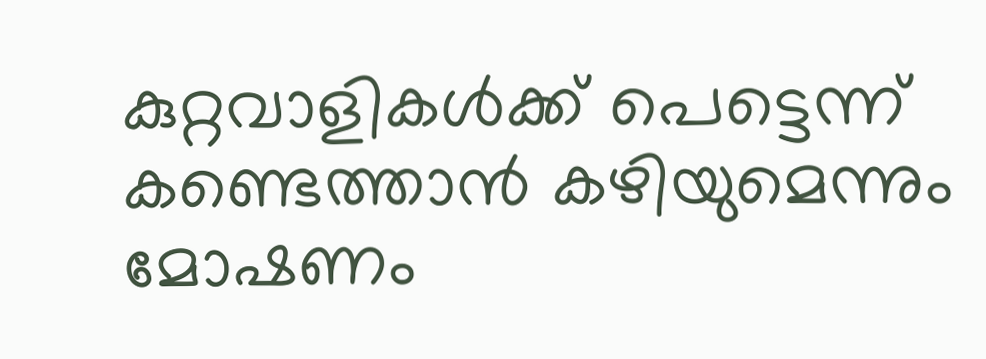കുറ്റവാളികള്‍ക്ക് പെട്ടെന്ന് കണ്ടെത്താന്‍ കഴിയുമെന്നും മോഷണം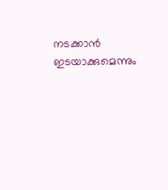നടക്കാന്‍ ഇടയാക്കുമെന്നും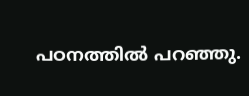പഠനത്തില്‍ പറഞ്ഞു.